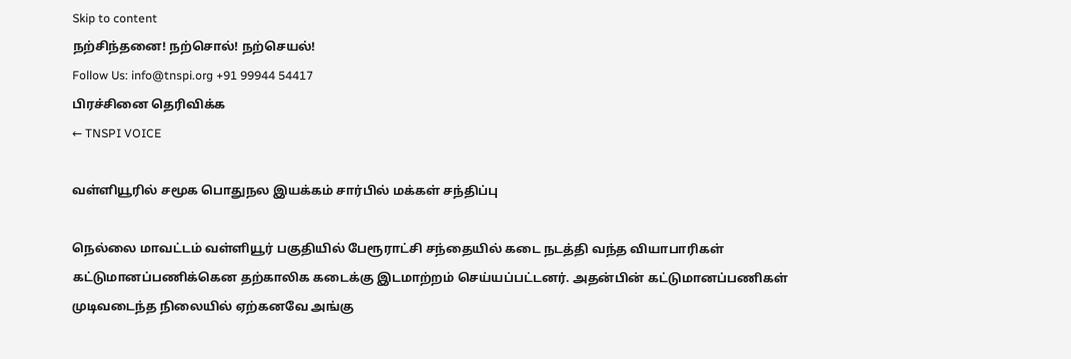Skip to content
நற்சிந்தனை! நற்சொல்! நற்செயல்!
Follow Us: info@tnspi.org +91 99944 54417
பிரச்சினை தெரிவிக்க
← TNSPI VOICE

வள்ளியூரில் சமூக பொதுநல இயக்கம் சார்பில் மக்கள் சந்திப்பு

நெல்லை மாவட்டம் வள்ளியூர் பகுதியில் பேரூராட்சி சந்தையில் கடை நடத்தி வந்த வியாபாரிகள் கட்டுமானப்பணிக்கென தற்காலிக கடைக்கு இடமாற்றம் செய்யப்பட்டனர். அதன்பின் கட்டுமானப்பணிகள் முடிவடைந்த நிலையில் ஏற்கனவே அங்கு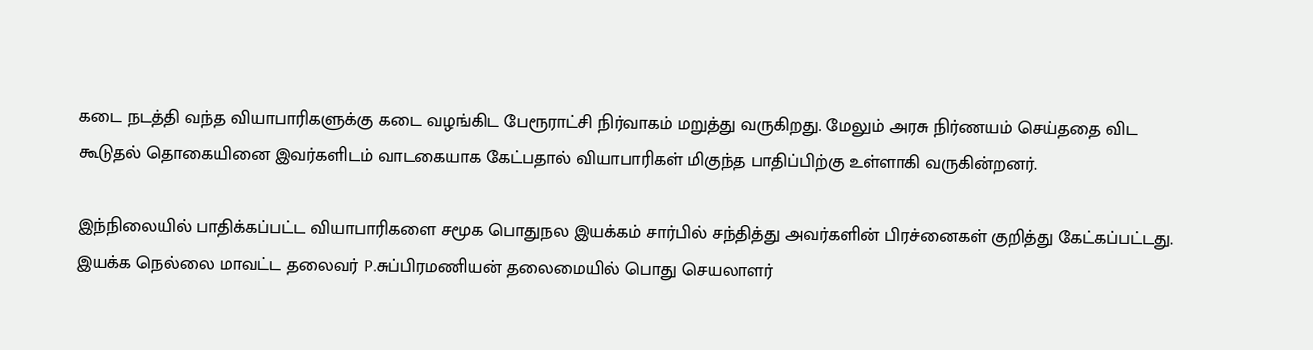கடை நடத்தி வந்த வியாபாரிகளுக்கு கடை வழங்கிட பேரூராட்சி நிர்வாகம் மறுத்து வருகிறது. மேலும் அரசு நிர்ணயம் செய்ததை விட கூடுதல் தொகையினை இவர்களிடம் வாடகையாக கேட்பதால் வியாபாரிகள் மிகுந்த பாதிப்பிற்கு உள்ளாகி வருகின்றனர்.

இந்நிலையில் பாதிக்கப்பட்ட வியாபாரிகளை சமூக பொதுநல இயக்கம் சார்பில் சந்தித்து அவர்களின் பிரச்னைகள் குறித்து கேட்கப்பட்டது. இயக்க நெல்லை மாவட்ட தலைவர் P.சுப்பிரமணியன் தலைமையில் பொது செயலாளர்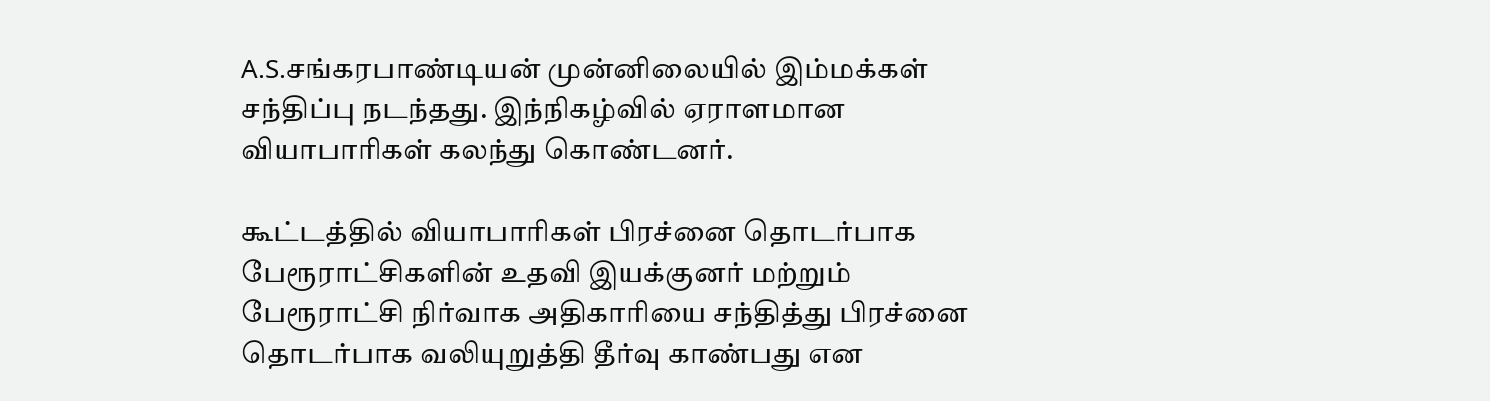A.S.சங்கரபாண்டியன் முன்னிலையில் இம்மக்கள் சந்திப்பு நடந்தது. இந்நிகழ்வில் ஏராளமான வியாபாரிகள் கலந்து கொண்டனர்.

கூட்டத்தில் வியாபாரிகள் பிரச்னை தொடர்பாக பேரூராட்சிகளின் உதவி இயக்குனர் மற்றும் பேரூராட்சி நிர்வாக அதிகாரியை சந்தித்து பிரச்னை தொடர்பாக வலியுறுத்தி தீர்வு காண்பது என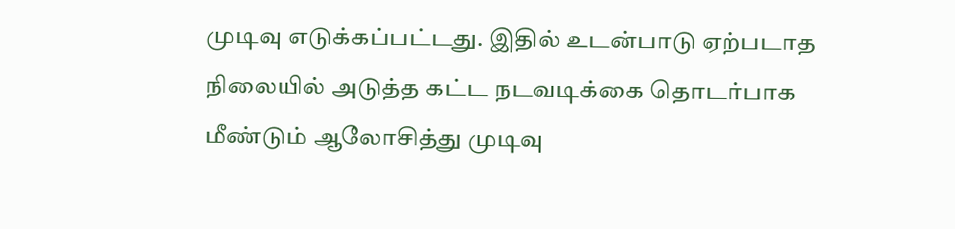முடிவு எடுக்கப்பட்டது. இதில் உடன்பாடு ஏற்படாத நிலையில் அடுத்த கட்ட நடவடிக்கை தொடர்பாக மீண்டும் ஆலோசித்து முடிவு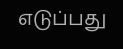எடுப்பது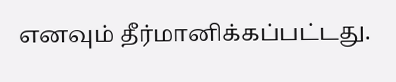எனவும் தீர்மானிக்கப்பட்டது.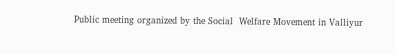Public meeting organized by the Social  Welfare Movement in Valliyur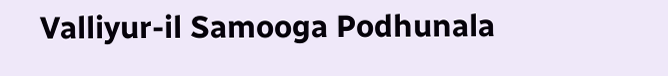Valliyur-il Samooga Podhunala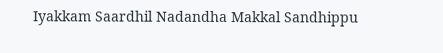Iyakkam Saardhil Nadandha Makkal Sandhippu